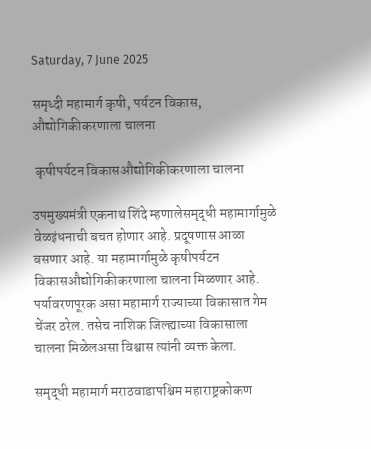Saturday, 7 June 2025

समृध्दी महामार्ग कृषी, पर्यटन विकास, औद्योगिकीकरणाला चालना

 कृषीपर्यटन विकासऔद्योगिकीकरणाला चालना

उपमुख्यमंत्री एकनाथ शिंदे म्हणालेसमृद्धी महामार्गामुळे वेळइंधनाची बचत होणार आहे. प्रदूषणास आळा बसणार आहे. या महामार्गामुळे कृषीपर्यटन विकासऔद्योगिकीकरणाला चालना मिळणार आहे. पर्यावरणपूरक असा महामार्ग राज्याच्या विकासात गेम चेंजर ठरेल. तसेच नाशिक जिल्ह्याच्या विकासाला चालना मिळेलअसा विश्वास त्यांनी व्यक्त केला.

समृद्धी महामार्ग मराठवाडापश्चिम महाराष्ट्रकोकण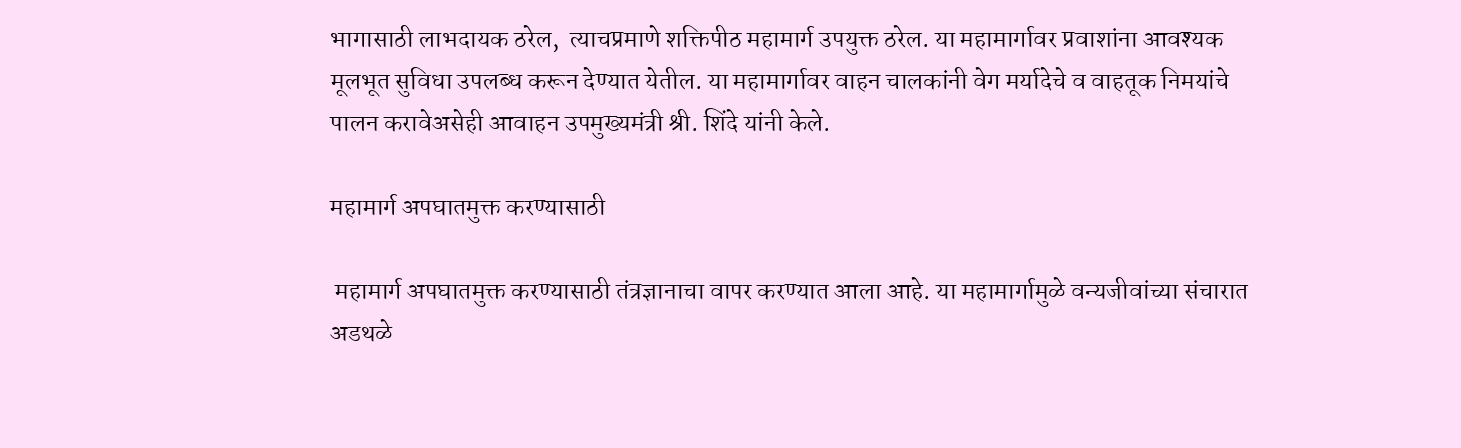भागासाठी लाभदायक ठरेल,  त्याचप्रमाणे शक्तिपीठ महामार्ग उपयुक्त ठरेल. या महामार्गावर प्रवाशांना आवश्यक मूलभूत सुविधा उपलब्ध करून देण्यात येतील. या महामार्गावर वाहन चालकांनी वेग मर्यादेचे व वाहतूक निमयांचे पालन करावेअसेही आवाहन उपमुख्यमंत्री श्री. शिंदे यांनी केले.

महामार्ग अपघातमुक्त करण्यासाठी

 महामार्ग अपघातमुक्त करण्यासाठी तंत्रज्ञानाचा वापर करण्यात आला आहे. या महामार्गामुळे वन्यजीवांच्या संचारात अडथळे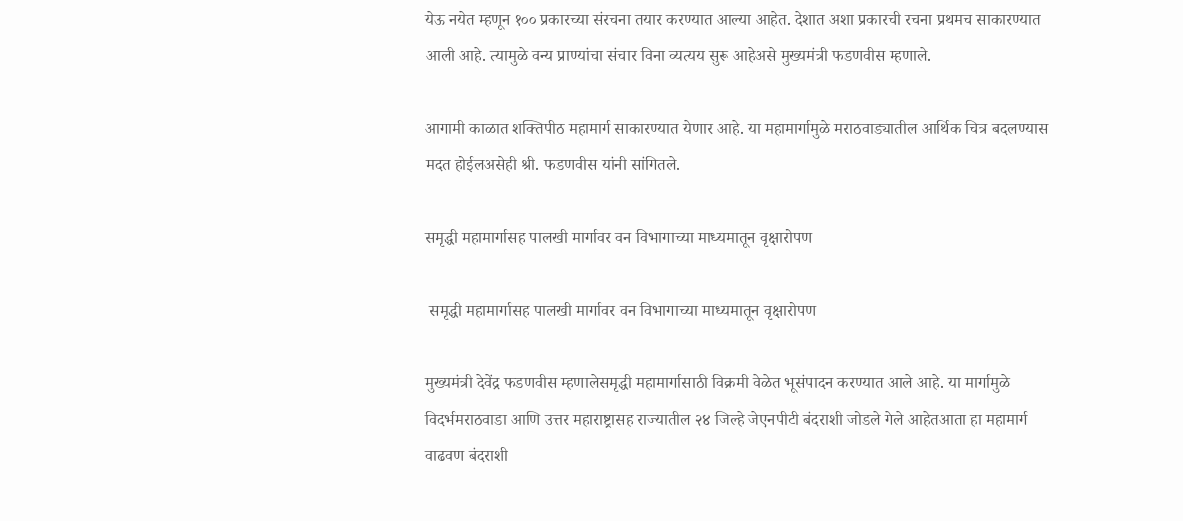येऊ नयेत म्हणून १०० प्रकारच्या संरचना तयार करण्यात आल्या आहेत. देशात अशा प्रकारची रचना प्रथमच साकारण्यात आली आहे. त्यामुळे वन्य प्राण्यांचा संचार विना व्यत्यय सुरू आहेअसे मुख्यमंत्री फडणवीस म्हणाले.

आगामी काळात शक्तिपीठ महामार्ग साकारण्यात येणार आहे. या महामार्गामुळे मराठवाड्यातील आर्थिक चित्र बदलण्यास मदत होईलअसेही श्री. फडणवीस यांनी सांगितले.

समृद्धी महामार्गासह पालखी मार्गावर वन विभागाच्या माध्यमातून वृक्षारोपण

 समृद्धी महामार्गासह पालखी मार्गावर वन विभागाच्या माध्यमातून वृक्षारोपण

मुख्यमंत्री देवेंद्र फडणवीस म्हणालेसमृद्धी महामार्गासाठी विक्रमी वेळेत भूसंपादन करण्यात आले आहे. या मार्गामुळे विदर्भमराठवाडा आणि उत्तर महाराष्ट्रासह राज्यातील २४ जिल्हे जेएनपीटी बंदराशी जोडले गेले आहेतआता हा महामार्ग वाढवण बंदराशी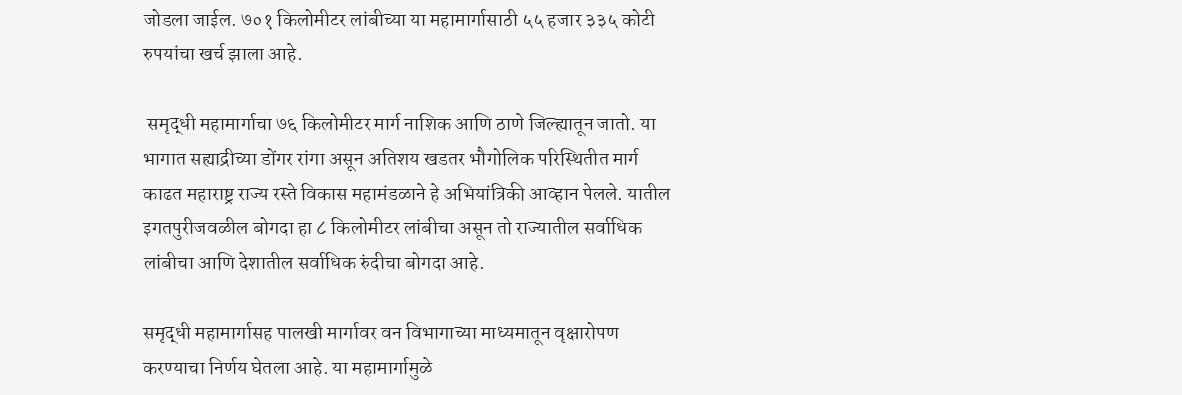जोडला जाईल. ७०१ किलोमीटर लांबीच्या या महामार्गासाठी ५५ हजार ३३५ कोटी रुपयांचा खर्च झाला आहे.

 समृद्धी महामार्गाचा ७६ किलोमीटर मार्ग नाशिक आणि ठाणे जिल्ह्यातून जातो. या भागात सह्याद्रीच्या डोंगर रांगा असून अतिशय खडतर भौगोलिक परिस्थितीत मार्ग काढत महाराष्ट्र राज्य रस्ते विकास महामंडळाने हे अभियांत्रिकी आव्हान पेलले. यातील इगतपुरीजवळील बोगदा हा ८ किलोमीटर लांबीचा असून तो राज्यातील सर्वाधिक लांबीचा आणि देशातील सर्वाधिक रुंदीचा बोगदा आहे.

समृद्धी महामार्गासह पालखी मार्गावर वन विभागाच्या माध्यमातून वृक्षारोपण करण्याचा निर्णय घेतला आहे. या महामार्गामुळे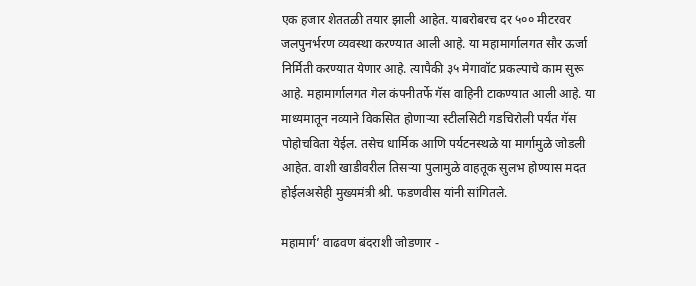एक हजार शेततळी तयार झाली आहेत. याबरोबरच दर ५०० मीटरवर जलपुनर्भरण व्यवस्था करण्यात आली आहे. या महामार्गालगत सौर ऊर्जा निर्मिती करण्यात येणार आहे. त्यापैकी ३५ मेगावॉट प्रकल्पाचे काम सुरू आहे. महामार्गालगत गेल कंपनीतर्फे गॅस वाहिनी टाकण्यात आली आहे. या माध्यमातून नव्याने विकसित होणाऱ्या स्टीलसिटी गडचिरोली पर्यंत गॅस पोहोचविता येईल. तसेच धार्मिक आणि पर्यटनस्थळे या मार्गामुळे जोडली आहेत. वाशी खाडीवरील तिसऱ्या पुलामुळे वाहतूक सुलभ होण्यास मदत होईलअसेही मुख्यमंत्री श्री. फडणवीस यांनी सांगितले.

महामार्ग’ वाढवण बंदराशी जोडणार -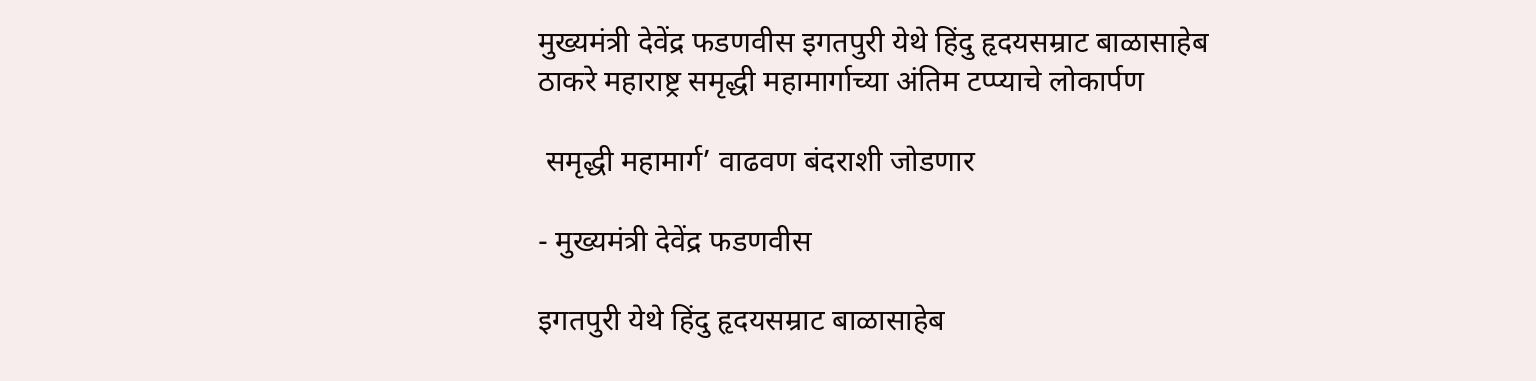मुख्यमंत्री देवेंद्र फडणवीस इगतपुरी येथे हिंदु हृदयसम्राट बाळासाहेब ठाकरे महाराष्ट्र समृद्धी महामार्गाच्या अंतिम टप्प्याचे लोकार्पण

 समृद्धी महामार्ग’ वाढवण बंदराशी जोडणार

- मुख्यमंत्री देवेंद्र फडणवीस

इगतपुरी येथे हिंदु हृदयसम्राट बाळासाहेब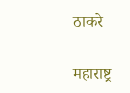ठाकरे

महाराष्ट्र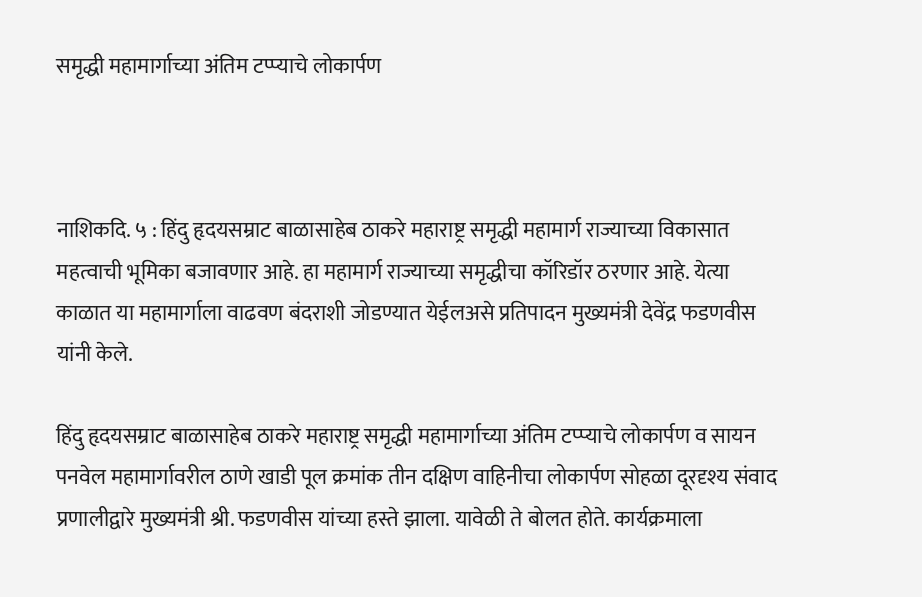समृद्धी महामार्गाच्या अंतिम टप्प्याचे लोकार्पण



नाशिकदि. ५ : हिंदु हृदयसम्राट बाळासाहेब ठाकरे महाराष्ट्र समृद्धी महामार्ग राज्याच्या विकासात महत्वाची भूमिका बजावणार आहे. हा महामार्ग राज्याच्या समृद्धीचा कॉरिडॉर ठरणार आहे. येत्या काळात या महामार्गाला वाढवण बंदराशी जोडण्यात येईलअसे प्रतिपादन मुख्यमंत्री देवेंद्र फडणवीस यांनी केले.

हिंदु हृदयसम्राट बाळासाहेब ठाकरे महाराष्ट्र समृद्धी महामार्गाच्या अंतिम टप्प्याचे लोकार्पण व सायन पनवेल महामार्गावरील ठाणे खाडी पूल क्रमांक तीन दक्षिण वाहिनीचा लोकार्पण सोहळा दूरदृश्य संवाद प्रणालीद्वारे मुख्यमंत्री श्री. फडणवीस यांच्या हस्ते झाला. यावेळी ते बोलत होते. कार्यक्रमाला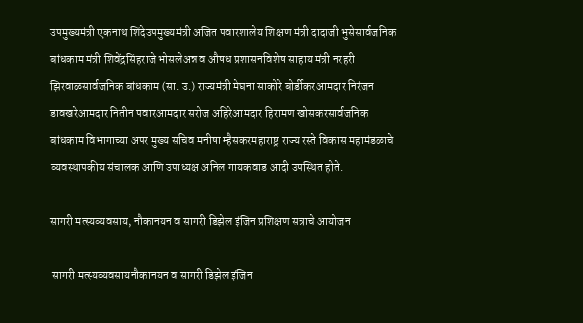उपमुख्यमंत्री एकनाथ शिंदेउपमुख्यमंत्री अजित पवारशालेय शिक्षण मंत्री दादाजी भुसेसार्वजनिक बांधकाम मंत्री शिवेंद्रसिंहराजे भोसलेअन्न व औषध प्रशासनविशेष साहाय मंत्री नरहरी झिरवाळसार्वजनिक बांधकाम (सा. उ.) राज्यमंत्री मेघना साकोरे बोर्डीकरआमदार निरंजन डावखरेआमदार नितीन पवारआमदार सरोज अहिरेआमदार हिरामण खोसकरसार्वजनिक बांधकाम विभागाच्या अपर मुख्य सचिव मनीषा म्हैसकरमहाराष्ट्र राज्य रस्ते विकास महामंडळाचे व्यवस्थापकीय संचालक आणि उपाध्यक्ष अनिल गायकवाड आदी उपस्थित होते.

सागरी मत्स्यव्यवसाय, नौकानयन व सागरी डिझेल इंजिन प्रशिक्षण सत्राचे आयोजन

 सागरी मत्स्यव्यवसायनौकानयन व सागरी डिझेल इंजिन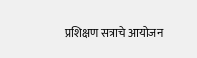प्रशिक्षण सत्राचे आयोजन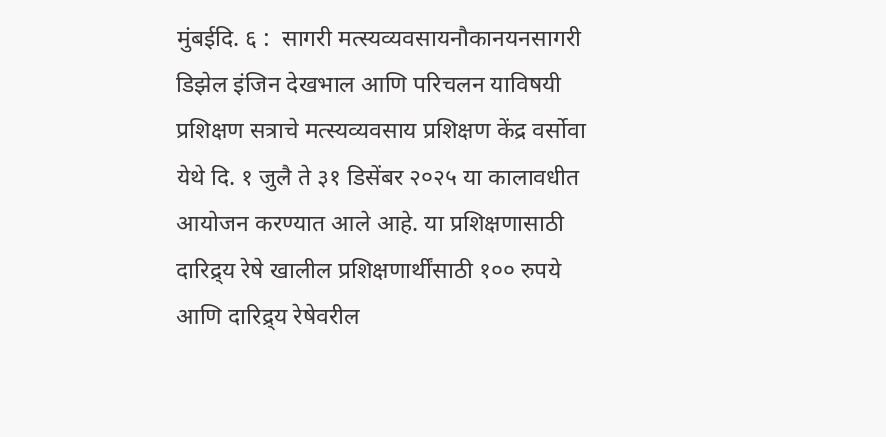मुंबईदि. ६ :  सागरी मत्स्यव्यवसायनौकानयनसागरी डिझेल इंजिन देखभाल आणि परिचलन याविषयी प्रशिक्षण सत्राचे मत्स्यव्यवसाय प्रशिक्षण केंद्र वर्सोवा येथे दि. १ जुलै ते ३१ डिसेंबर २०२५ या कालावधीत आयोजन करण्यात आले आहे. या प्रशिक्षणासाठी दारिद्र्य रेषे खालील प्रशिक्षणार्थींसाठी १०० रुपये आणि दारिद्र्य रेषेवरील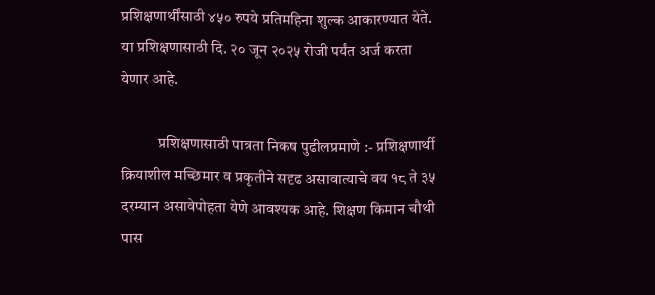प्रशिक्षणार्थींसाठी ४५० रुपये प्रतिमहिना शुल्क आकारण्यात येते. या प्रशिक्षणासाठी दि. २० जून २०२५ रोजी पर्यंत अर्ज करता येणार आहे.

            प्रशिक्षणासाठी पात्रता निकष पुढीलप्रमाणे :- प्रशिक्षणार्थी क्रियाशील मच्छिमार व प्रकृतीने सदृढ असावात्याचे वय १८ ते ३५ दरम्यान असावेपोहता येणे आवश्यक आहे. शिक्षण किमान चौथी पास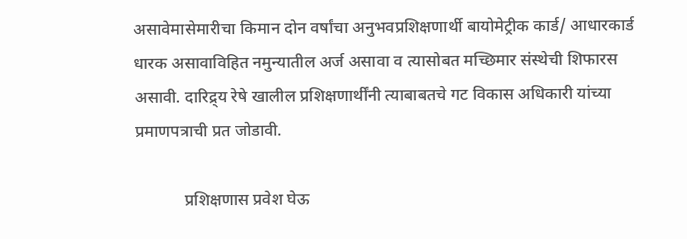असावेमासेमारीचा किमान दोन वर्षांचा अनुभवप्रशिक्षणार्थी बायोमेट्रीक कार्ड/ आधारकार्ड धारक असावाविहित नमुन्यातील अर्ज असावा व त्यासोबत मच्छिमार संस्थेची शिफारस असावी. दारिद्र्य रेषे खालील प्रशिक्षणार्थींनी त्याबाबतचे गट विकास अधिकारी यांच्या प्रमाणपत्राची प्रत जोडावी.

            प्रशिक्षणास प्रवेश घेऊ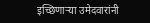इच्छिणाऱ्या उमेदवारांनी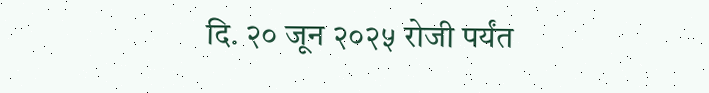दि. २० जून २०२५ रोजी पर्यंत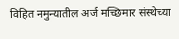विहित नमुन्यातील अर्ज मच्छिमार संस्थेच्या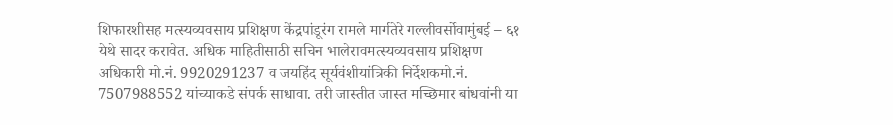शिफारशीसह मत्स्यव्यवसाय प्रशिक्षण केंद्रपांडूरंग रामले मार्गतेरे गल्लीवर्सोवामुंबई – ६१ येथे सादर करावेत. अधिक माहितीसाठी सचिन भालेरावमत्स्यव्यवसाय प्रशिक्षण अधिकारी मो.नं. 9920291237 व जयहिंद सूर्यवंशीयांत्रिकी निर्देशकमो.नं. 7507988552 यांच्याकडे संपर्क साधावा. तरी जास्तीत जास्त मच्छिमार बांधवांनी या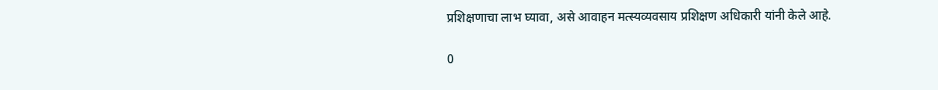प्रशिक्षणाचा लाभ घ्यावा, असे आवाहन मत्स्यव्यवसाय प्रशिक्षण अधिकारी यांनी केले आहे.

0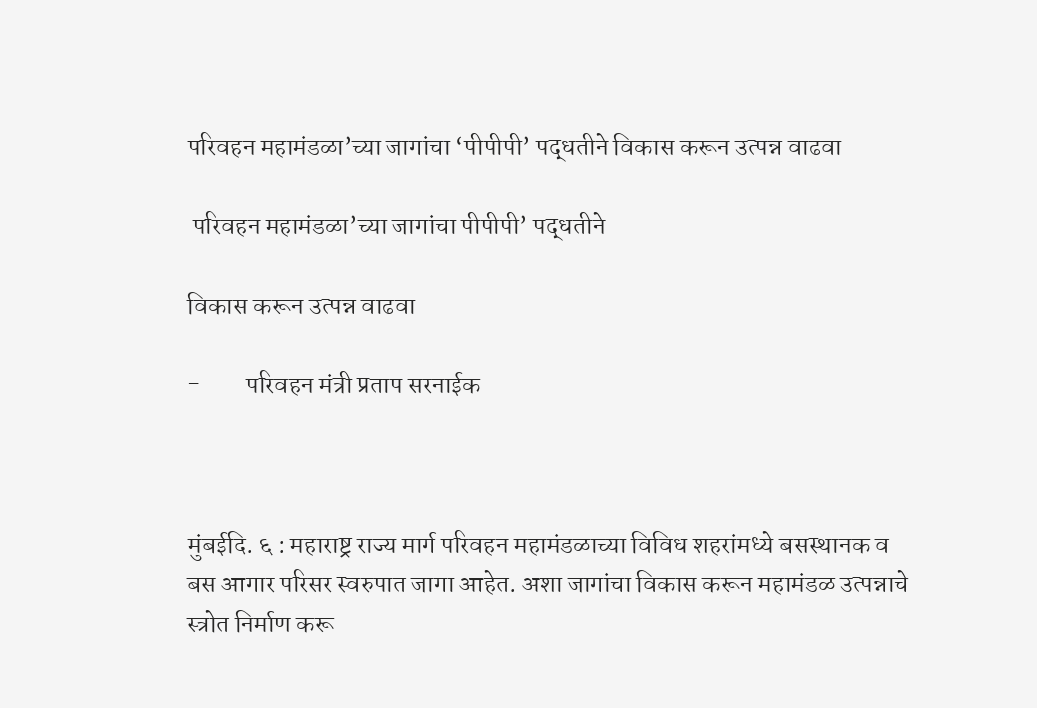परिवहन महामंडळा’च्या जागांचा ‘पीपीपी’ पद्धतीने विकास करून उत्पन्न वाढवा

 परिवहन महामंडळा’च्या जागांचा पीपीपी’ पद्धतीने

विकास करून उत्पन्न वाढवा

-         परिवहन मंत्री प्रताप सरनाईक



मुंबईदि. ६ : महाराष्ट्र राज्य मार्ग परिवहन महामंडळाच्या विविध शहरांमध्ये बसस्थानक व बस आगार परिसर स्वरुपात जागा आहेत. अशा जागांचा विकास करून महामंडळ उत्पन्नाचे स्त्रोत निर्माण करू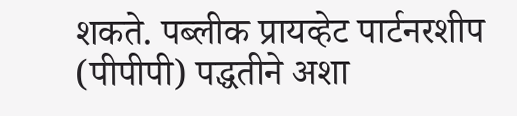शकते. पब्लीक प्रायव्हेट पार्टनरशीप (पीपीपी) पद्धतीने अशा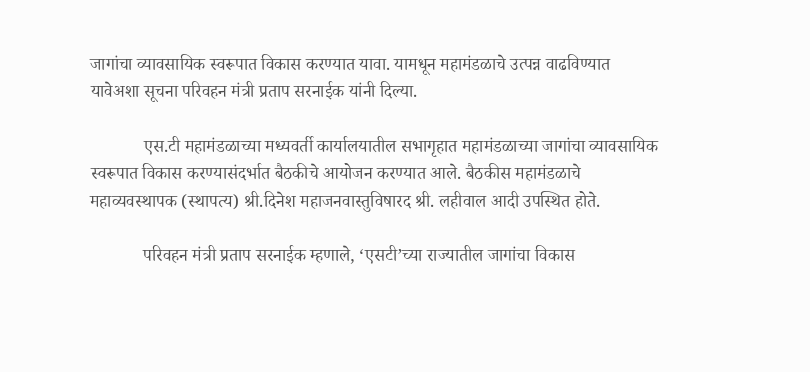जागांचा व्यावसायिक स्वरूपात विकास करण्यात यावा. यामधून महामंडळाचे उत्पन्न वाढविण्यात यावेअशा सूचना परिवहन मंत्री प्रताप सरनाईक यांनी दिल्या.

            एस.टी महामंडळाच्या मध्यवर्ती कार्यालयातील सभागृहात महामंडळाच्या जागांचा व्यावसायिक स्वरूपात विकास करण्यासंदर्भात बैठकीचे आयोजन करण्यात आले. बैठकीस महामंडळाचे महाव्यवस्थापक (स्थापत्य) श्री.दिनेश महाजनवास्तुविषारद श्री. लहीवाल आदी उपस्थित होते.

            परिवहन मंत्री प्रताप सरनाईक म्हणाले, ‘एसटी’च्या राज्यातील जागांचा विकास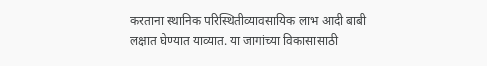करताना स्थानिक परिस्थितीव्यावसायिक लाभ आदी बाबी लक्षात घेण्यात याव्यात. या जागांच्या विकासासाठी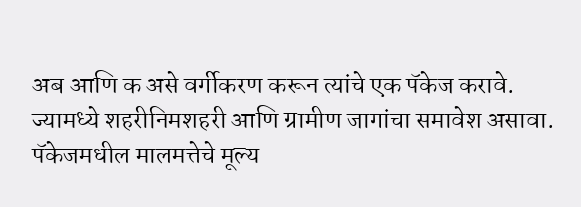अब आणि क असे वर्गीकरण करून त्यांचे एक पॅकेज करावे. ज्यामध्ये शहरीनिमशहरी आणि ग्रामीण जागांचा समावेश असावा. पॅकेजमधील मालमत्तेचे मूल्य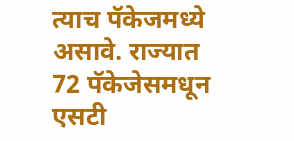त्याच पॅकेजमध्ये असावे. राज्यात 72 पॅकेजेसमधून एसटी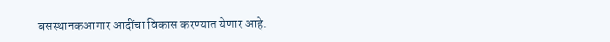बसस्थानकआगार आदींचा विकास करण्यात येणार आहे.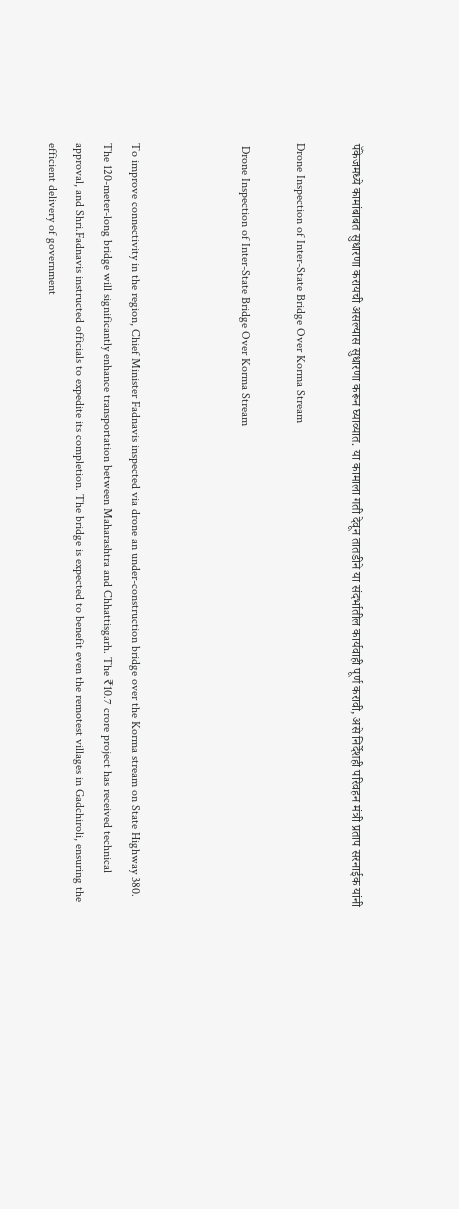पॅकेजमध्ये कामांबाबत सुधारणा करायची असल्यास सुधारणा करून घ्याव्यात. या कामाला गती देवून तातडीने या संदर्भातील कार्यवाही पूर्ण करावी, असे निर्देशही परिवहन मंत्री प्रताप सरनाईक यांनी

Drone Inspection of Inter-State Bridge Over Korma Stream

 Drone Inspection of Inter-State Bridge Over Korma Stream



To improve connectivity in the region, Chief Minister Fadnavis inspected via drone an under-construction bridge over the Korma stream on State Highway 380. The 120-meter-long bridge will significantly enhance transportation between Maharashtra and Chhattisgarh. The ₹10.7 crore project has received technical approval, and Shri.Fadnavis instructed officials to expedite its completion. The bridge is expected to benefit even the remotest villages in Gadchiroli, ensuring the efficient delivery of government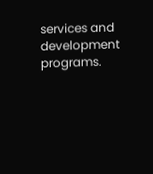services and development programs.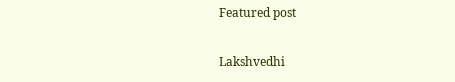Featured post

Lakshvedhi